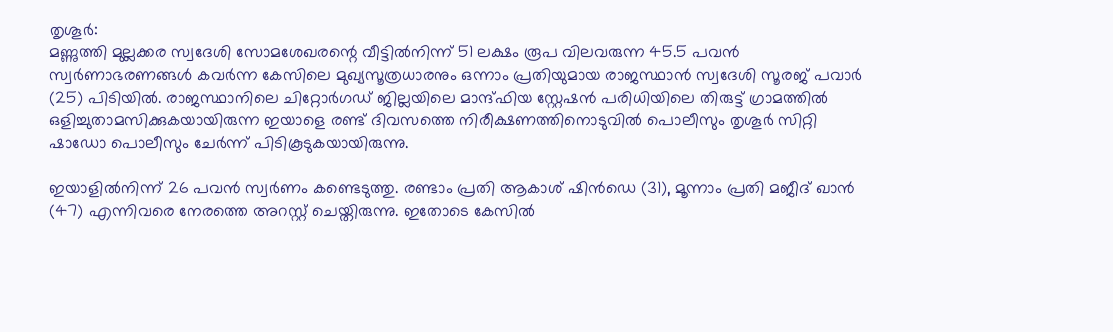തൃശൂർ:
മണ്ണുത്തി മുല്ലക്കര സ്വദേശി സോമശേഖരന്റെ വീട്ടിൽനിന്ന് 51 ലക്ഷം രൂപ വിലവരുന്ന 45.5 പവൻ സ്വർണാഭരണങ്ങൾ കവർന്ന കേസിലെ മുഖ്യസൂത്രധാരനും ഒന്നാം പ്രതിയുമായ രാജസ്ഥാൻ സ്വദേശി സൂരജ് പവാർ (25) പിടിയിൽ. രാജസ്ഥാനിലെ ചിറ്റോർഗഡ് ജില്ലയിലെ മാന്ദ്ഫിയ സ്റ്റേഷൻ പരിധിയിലെ തിരുട്ട് ഗ്രാമത്തിൽ ഒളിച്ചുതാമസിക്കുകയായിരുന്ന ഇയാളെ രണ്ട് ദിവസത്തെ നിരീക്ഷണത്തിനൊടുവിൽ പൊലീസും തൃശൂർ സിറ്റി ഷാഡോ പൊലീസും ചേർന്ന് പിടികൂടുകയായിരുന്നു.

ഇയാളിൽനിന്ന് 26 പവൻ സ്വർണം കണ്ടെടുത്തു. രണ്ടാം പ്രതി ആകാശ് ഷിൻഡെ (31), മൂന്നാം പ്രതി മജീദ് ഖാൻ (47) എന്നിവരെ നേരത്തെ അറസ്റ്റ് ചെയ്തിരുന്നു. ഇതോടെ കേസിൽ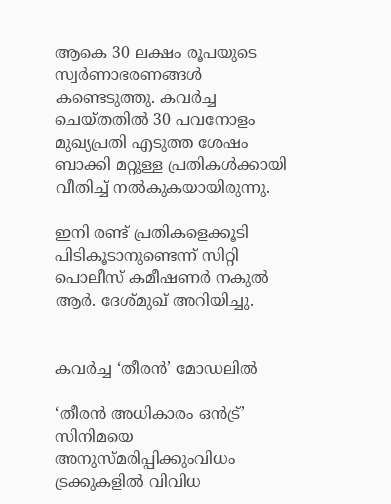ആകെ 30 ലക്ഷം രൂപയുടെ സ്വർണാഭരണങ്ങൾ കണ്ടെടുത്തു. കവർച്ച ചെയ്തതിൽ 30 പവനോളം മുഖ്യപ്രതി എടുത്ത ശേഷം ബാക്കി മറ്റുള്ള പ്രതികൾക്കായി വീതിച്ച് നൽകുകയായിരുന്നു.

ഇനി രണ്ട് പ്രതികളെക്കൂടി പിടികൂടാനുണ്ടെന്ന് സിറ്റി പൊലീസ് കമീഷണർ നകുൽ ആർ. ദേശ്മുഖ് അറിയിച്ചു.


കവർച്ച ‘തീരൻ’ മോഡലിൽ

‘തീരൻ അധികാരം ഒൻട്ര്’ സിനിമയെ അനുസ്മരിപ്പിക്കുംവിധം ട്രക്കുകളിൽ വിവിധ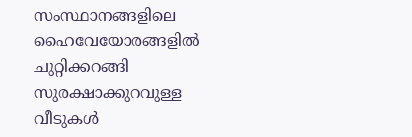സംസ്ഥാനങ്ങളിലെ ഹൈവേയോരങ്ങളിൽ ചുറ്റിക്കറങ്ങി സുരക്ഷാക്കുറവുള്ള വീടുകൾ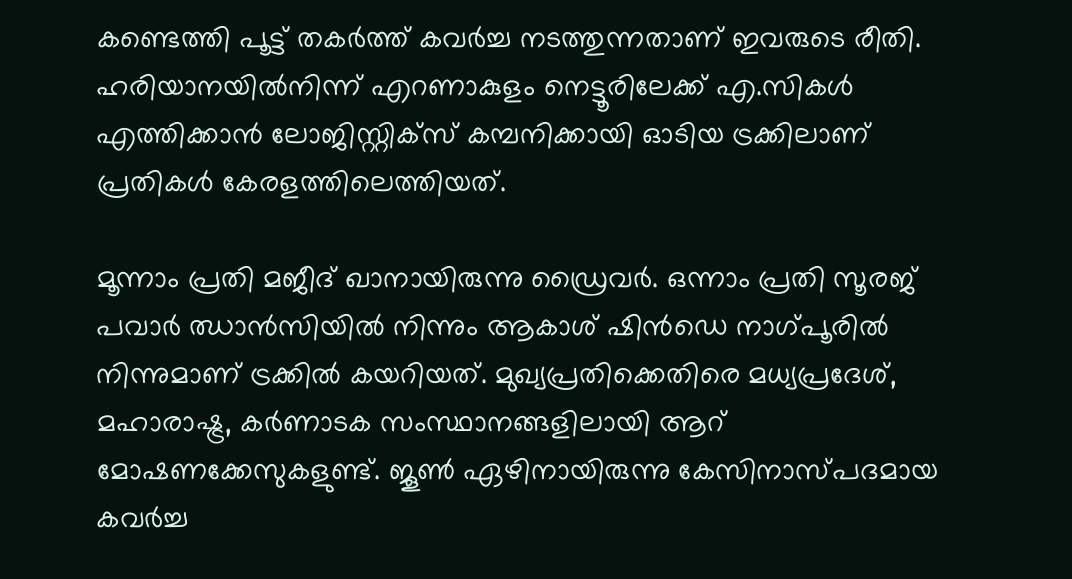കണ്ടെത്തി പൂട്ട് തകർത്ത് കവർച്ച നടത്തുന്നതാണ് ഇവരുടെ രീതി. ഹരിയാനയിൽനിന്ന് എറണാകുളം നെട്ടൂരിലേക്ക് എ.സികൾ എത്തിക്കാൻ ലോജിസ്റ്റിക്‌സ് കമ്പനിക്കായി ഓടിയ ട്രക്കിലാണ് പ്രതികൾ കേരളത്തിലെത്തിയത്.

മൂന്നാം പ്രതി മജീദ് ഖാനായിരുന്നു ഡ്രൈവർ. ഒന്നാം പ്രതി സൂരജ് പവാർ ഝാൻസിയിൽ നിന്നും ആകാശ് ഷിൻഡെ നാഗ്പൂരിൽ നിന്നുമാണ് ട്രക്കിൽ കയറിയത്. മുഖ്യപ്രതിക്കെതിരെ മധ്യപ്രദേശ്, മഹാരാഷ്ട്ര, കർണാടക സംസ്ഥാനങ്ങളിലായി ആറ് മോഷണക്കേസുകളുണ്ട്. ജൂൺ ഏഴിനായിരുന്നു കേസിനാസ്പദമായ കവർച്ച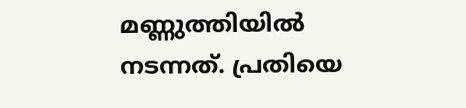മണ്ണുത്തിയിൽ നടന്നത്. പ്രതിയെ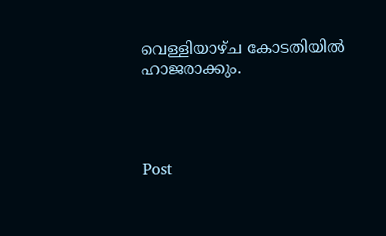വെള്ളിയാഴ്ച കോടതിയിൽ ഹാജരാക്കും.




Post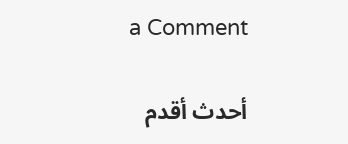a Comment

أحدث أقدم